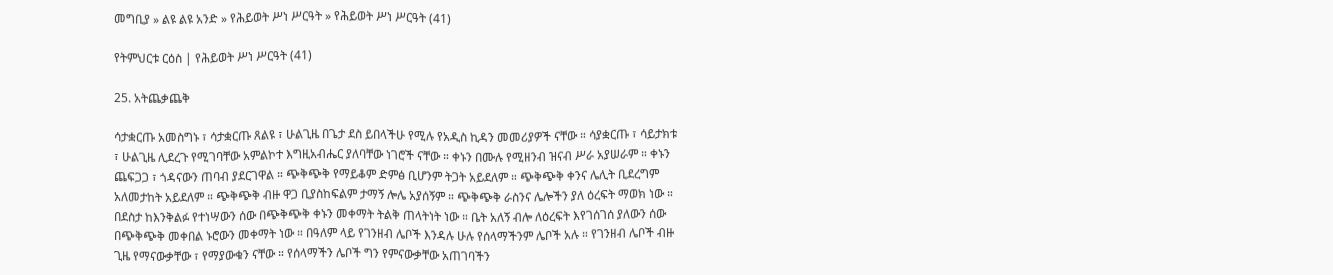መግቢያ » ልዩ ልዩ አንድ » የሕይወት ሥነ ሥርዓት » የሕይወት ሥነ ሥርዓት (41)

የትምህርቱ ርዕስ | የሕይወት ሥነ ሥርዓት (41)

25. አትጨቃጨቅ

ሳታቋርጡ አመስግኑ ፣ ሳታቋርጡ ጸልዩ ፣ ሁልጊዜ በጌታ ደስ ይበላችሁ የሚሉ የአዲስ ኪዳን መመሪያዎች ናቸው ። ሳያቋርጡ ፣ ሳይታክቱ ፣ ሁልጊዜ ሊደረጉ የሚገባቸው አምልኮተ እግዚአብሔር ያለባቸው ነገሮች ናቸው ። ቀኑን በሙሉ የሚዘንብ ዝናብ ሥራ አያሠራም ። ቀኑን ጨፍጋጋ ፣ ጎዳናውን ጠባብ ያደርገዋል ። ጭቅጭቅ የማይቆም ድምፅ ቢሆንም ትጋት አይደለም ። ጭቅጭቅ ቀንና ሌሊት ቢደረግም አለመታከት አይደለም ። ጭቅጭቅ ብዙ ዋጋ ቢያስከፍልም ታማኝ ሎሌ አያሰኝም ። ጭቅጭቅ ራስንና ሌሎችን ያለ ዕረፍት ማወክ ነው ። በደስታ ከእንቅልፉ የተነሣውን ሰው በጭቅጭቅ ቀኑን መቀማት ትልቅ ጠላትነት ነው ። ቤት አለኝ ብሎ ለዕረፍት እየገሰገሰ ያለውን ሰው በጭቅጭቅ መቀበል ኑሮውን መቀማት ነው ። በዓለም ላይ የገንዘብ ሌቦች እንዳሉ ሁሉ የሰላማችንም ሌቦች አሉ ። የገንዘብ ሌቦች ብዙ ጊዜ የማናውቃቸው ፣ የማያውቁን ናቸው ። የሰላማችን ሌቦች ግን የምናውቃቸው አጠገባችን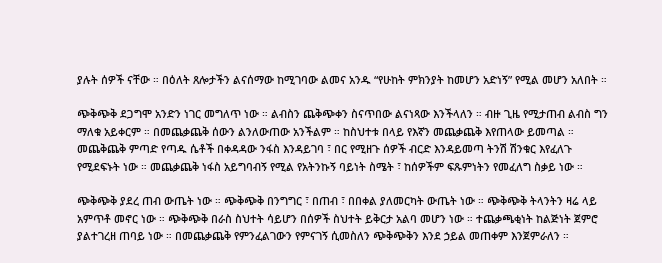ያሉት ሰዎች ናቸው ። በዕለት ጸሎታችን ልናሰማው ከሚገባው ልመና አንዱ “የሁከት ምክንያት ከመሆን አድነኝ” የሚል መሆን አለበት ።

ጭቅጭቅ ደጋግሞ አንድን ነገር መግለጥ ነው ። ልብስን ጨቅጭቀን ስናጥበው ልናነጻው እንችላለን ። ብዙ ጊዜ የሚታጠብ ልብስ ግን ማለቁ አይቀርም ። በመጨቃጨቅ ሰውን ልንለውጠው አንችልም ። ከስህተቱ በላይ የእኛን መጨቃጨቅ እየጠላው ይመጣል ። መጨቅጨቅ ምጣድ የጣዱ ሴቶች በቀዳዳው ንፋስ እንዳይገባ ፣ በር የሚዘጉ ሰዎች ብርድ እንዳይመጣ ትንሽ ሽንቁር እየፈለጉ የሚደፍኑት ነው ። መጨቃጨቅ ነፋስ አይግባብኝ የሚል የአትንኩኝ ባይነት ስሜት ፣ ከሰዎችም ፍጹምነትን የመፈለግ ስቃይ ነው ።

ጭቅጭቅ ያደረ ጠብ ውጤት ነው ። ጭቅጭቅ በንግግር ፣ በጠብ ፣ በበቀል ያለመርካት ውጤት ነው ። ጭቅጭቅ ትላንትን ዛሬ ላይ አምጥቶ መኖር ነው ። ጭቅጭቅ በራስ ስህተት ሳይሆን በሰዎች ስህተት ይቅርታ አልባ መሆን ነው ። ተጨቃጫቂነት ከልጅነት ጀምሮ ያልተገረዘ ጠባይ ነው ። በመጨቃጨቅ የምንፈልገውን የምናገኝ ሲመስለን ጭቅጭቅን እንደ ኃይል መጠቀም እንጀምራለን ።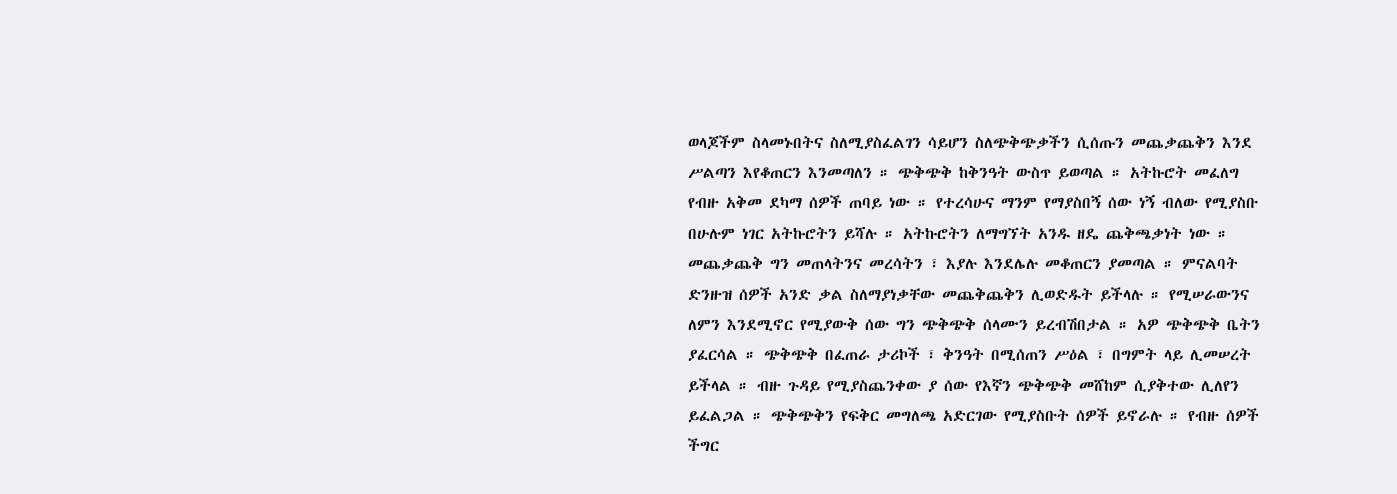ወላጆችም ስላመኑበትና ስለሚያስፈልገን ሳይሆን ስለጭቅጭቃችን ሲሰጡን መጨቃጨቅን እንደ ሥልጣን እየቆጠርን እንመጣለን ። ጭቅጭቅ ከቅንዓት ውስጥ ይወጣል ። አትኩሮት መፈለግ የብዙ አቅመ ደካማ ሰዎች ጠባይ ነው ። የተረሳሁና ማንም የማያስበኝ ሰው ነኝ ብለው የሚያስቡ በሁሉም ነገር አትኩሮትን ይሻሉ ። አትኩሮትን ለማግኘት አንዱ ዘዴ ጨቅጫቃነት ነው ። መጨቃጨቅ ግን መጠላትንና መረሳትን ፣ እያሉ እንደሌሉ መቆጠርን ያመጣል ። ምናልባት ድንዙዝ ሰዎች አንድ ቃል ስለማያነቃቸው መጨቅጨቅን ሊወድዱት ይችላሉ ። የሚሠራውንና ለምን እንደሚኖር የሚያውቅ ሰው ግን ጭቅጭቅ ሰላሙን ይረብሽበታል ። አዎ ጭቅጭቅ ቤትን ያፈርሳል ። ጭቅጭቅ በፈጠራ ታሪኮች ፣ ቅንዓት በሚሰጠን ሥዕል ፣ በግምት ላይ ሊመሠረት ይችላል ። ብዙ ጉዳይ የሚያስጨንቀው ያ ሰው የእኛን ጭቅጭቅ መሸከም ሲያቅተው ሊለየን ይፈልጋል ። ጭቅጭቅን የፍቅር መግለጫ አድርገው የሚያስቡት ሰዎች ይኖራሉ ። የብዙ ሰዎች ችግር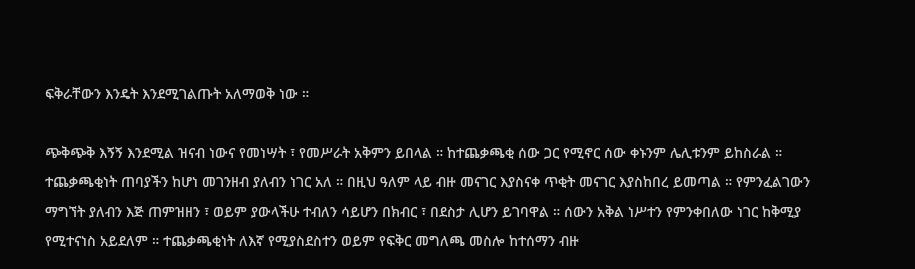ፍቅራቸውን እንዴት እንደሚገልጡት አለማወቅ ነው ።

ጭቅጭቅ እኝኝ እንደሚል ዝናብ ነውና የመነሣት ፣ የመሥራት አቅምን ይበላል ። ከተጨቃጫቂ ሰው ጋር የሚኖር ሰው ቀኑንም ሌሊቱንም ይከስራል ። ተጨቃጫቂነት ጠባያችን ከሆነ መገንዘብ ያለብን ነገር አለ ። በዚህ ዓለም ላይ ብዙ መናገር እያስናቀ ጥቂት መናገር እያስከበረ ይመጣል ። የምንፈልገውን ማግኘት ያለብን እጅ ጠምዝዘን ፣ ወይም ያውላችሁ ተብለን ሳይሆን በክብር ፣ በደስታ ሊሆን ይገባዋል ። ሰውን አቅል ነሥተን የምንቀበለው ነገር ከቅሚያ የሚተናነስ አይደለም ። ተጨቃጫቂነት ለእኛ የሚያስደስተን ወይም የፍቅር መግለጫ መስሎ ከተሰማን ብዙ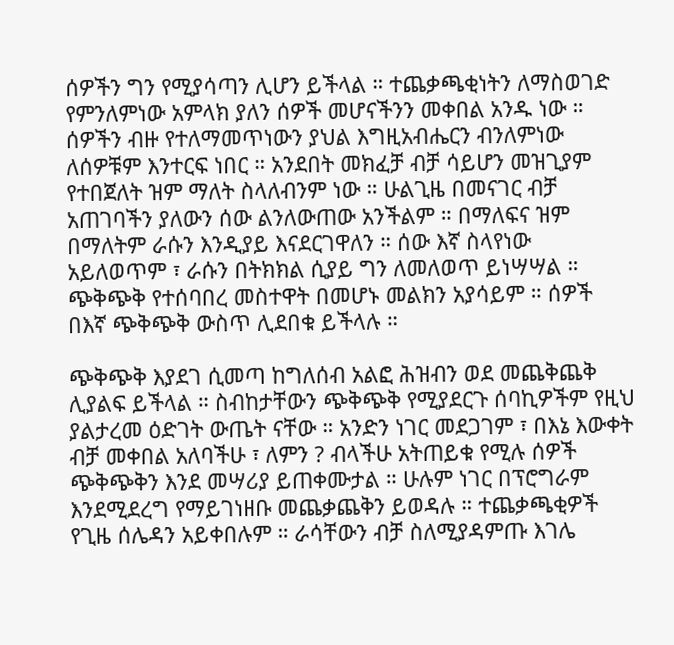ሰዎችን ግን የሚያሳጣን ሊሆን ይችላል ። ተጨቃጫቂነትን ለማስወገድ የምንለምነው አምላክ ያለን ሰዎች መሆናችንን መቀበል አንዱ ነው ። ሰዎችን ብዙ የተለማመጥነውን ያህል እግዚአብሔርን ብንለምነው ለሰዎቹም እንተርፍ ነበር ። አንደበት መክፈቻ ብቻ ሳይሆን መዝጊያም የተበጀለት ዝም ማለት ስላለብንም ነው ። ሁልጊዜ በመናገር ብቻ አጠገባችን ያለውን ሰው ልንለውጠው አንችልም ። በማለፍና ዝም በማለትም ራሱን እንዲያይ እናደርገዋለን ። ሰው እኛ ስላየነው አይለወጥም ፣ ራሱን በትክክል ሲያይ ግን ለመለወጥ ይነሣሣል ። ጭቅጭቅ የተሰባበረ መስተዋት በመሆኑ መልክን አያሳይም ። ሰዎች በእኛ ጭቅጭቅ ውስጥ ሊደበቁ ይችላሉ ።

ጭቅጭቅ እያደገ ሲመጣ ከግለሰብ አልፎ ሕዝብን ወደ መጨቅጨቅ ሊያልፍ ይችላል ። ስብከታቸውን ጭቅጭቅ የሚያደርጉ ሰባኪዎችም የዚህ ያልታረመ ዕድገት ውጤት ናቸው ። አንድን ነገር መደጋገም ፣ በእኔ እውቀት ብቻ መቀበል አለባችሁ ፣ ለምን ? ብላችሁ አትጠይቁ የሚሉ ሰዎች ጭቅጭቅን እንደ መሣሪያ ይጠቀሙታል ። ሁሉም ነገር በፕሮግራም እንደሚደረግ የማይገነዘቡ መጨቃጨቅን ይወዳሉ ። ተጨቃጫቂዎች የጊዜ ሰሌዳን አይቀበሉም ። ራሳቸውን ብቻ ስለሚያዳምጡ እገሌ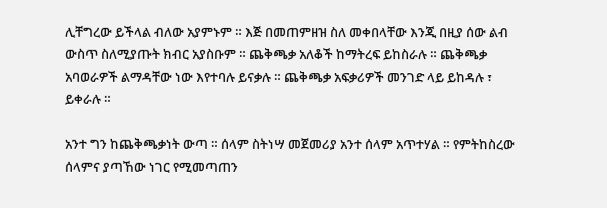ሊቸግረው ይችላል ብለው አያምኑም ። እጅ በመጠምዘዝ ስለ መቀበላቸው እንጂ በዚያ ሰው ልብ ውስጥ ስለሚያጡት ክብር አያስቡም ። ጨቅጫቃ አለቆች ከማትረፍ ይከስራሉ ። ጨቅጫቃ አባወራዎች ልማዳቸው ነው እየተባሉ ይናቃሉ ። ጨቅጫቃ አፍቃሪዎች መንገድ ላይ ይከዳሉ ፣ ይቀራሉ ።

አንተ ግን ከጨቅጫቃነት ውጣ ። ሰላም ስትነሣ መጀመሪያ አንተ ሰላም አጥተሃል ። የምትከስረው ሰላምና ያጣኸው ነገር የሚመጣጠን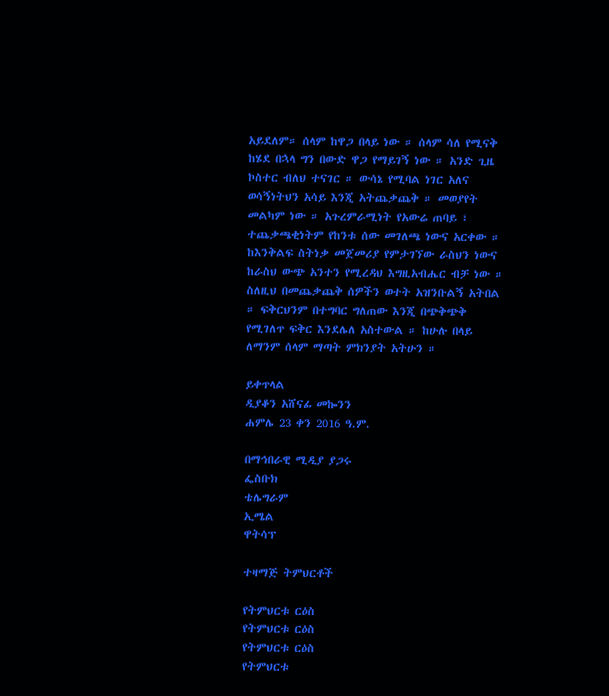አይደለም። ሰላም ከዋጋ በላይ ነው ። ሰላም ሳለ የሚናቅ ከሄደ በኋላ ግን በውድ ዋጋ የማይገኝ ነው ። አንድ ጊዜ ኮስተር ብለህ ተናገር ። ውሳኔ የሚባል ነገር አለና ወሳኝነትህን አሳይ እንጂ አትጨቃጨቅ ። መወያየት መልካም ነው ። አጉረምራሚነት የአውሬ ጠባይ ፣ ተጨቃጫቂነትም የከንቱ ሰው መገለጫ ነውና አርቀው ። ከእንቅልፍ ስትነቃ መጀመሪያ የምታገኘው ራስህን ነውና ከራስህ ውጭ አንተን የሚረዳህ እግዚአብሔር ብቻ ነው ። ስለዚህ በመጨቃጨቅ ሰዎችን ወተት አዝንቡልኝ አትበል ። ፍቅርህንም በተግባር ግለጠው እንጂ በጭቅጭቅ የሚገለጥ ፍቅር እንደሌለ አስተውል ። ከሁሉ በላይ ለማንም ሰላም ማጣት ምክንያት አትሁን ።

ይቀጥላል
ዲያቆን አሸናፊ መኰንን
ሐምሌ 23 ቀን 2016 ዓ.ም.

በማኅበራዊ ሚዲያ ያጋሩ
ፌስቡክ
ቴሌግራም
ኢሜል
ዋትሳፕ

ተዛማጅ ትምህርቶች

የትምህርቱ ርዕስ
የትምህርቱ ርዕስ
የትምህርቱ ርዕስ
የትምህርቱ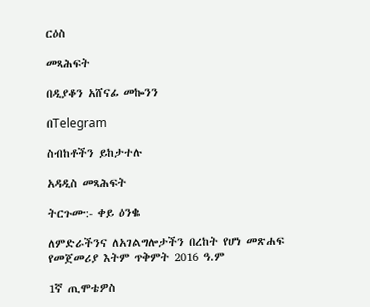ርዕስ

መጻሕፍት

በዲያቆን አሸናፊ መኰንን

በTelegram

ስብከቶችን ይከታተሉ

አዳዲስ መጻሕፍት

ትርጉሙ:- ቀይ ዕንቈ

ለምድራችንና ለአገልግሎታችን በረከት የሆነ መጽሐፍ
የመጀመሪያ እትም ጥቅምት 2016 ዓ.ም

1ኛ ጢሞቴዎስ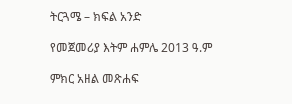ትርጓሜ – ክፍል አንድ

የመጀመሪያ እትም ሐምሌ 2013 ዓ.ም

ምክር አዘል መጽሐፍ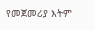የመጀመሪያ እትም